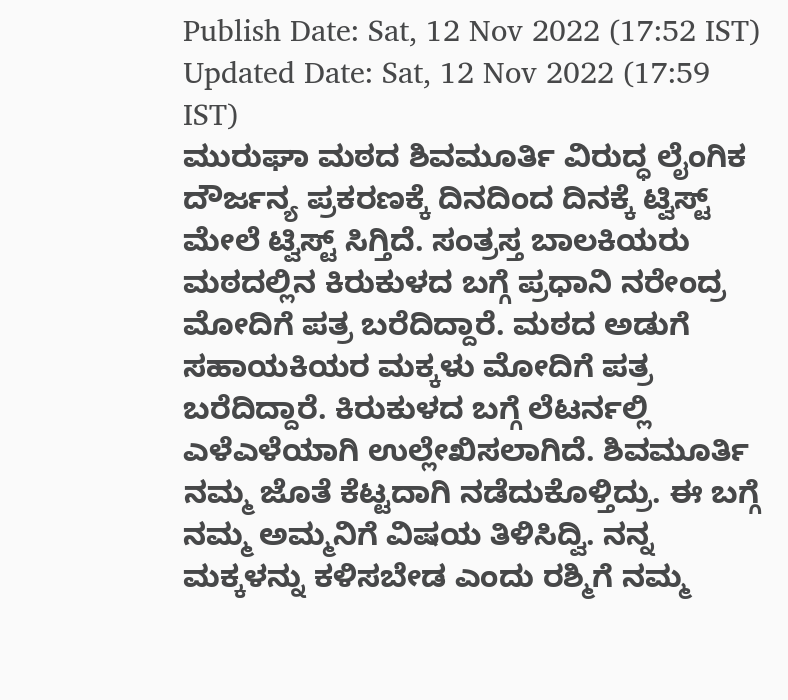Publish Date: Sat, 12 Nov 2022 (17:52 IST)
Updated Date: Sat, 12 Nov 2022 (17:59 IST)
ಮುರುಘಾ ಮಠದ ಶಿವಮೂರ್ತಿ ವಿರುದ್ಧ ಲೈಂಗಿಕ ದೌರ್ಜನ್ಯ ಪ್ರಕರಣಕ್ಕೆ ದಿನದಿಂದ ದಿನಕ್ಕೆ ಟ್ವಿಸ್ಟ್ ಮೇಲೆ ಟ್ವಿಸ್ಟ್ ಸಿಗ್ತಿದೆ. ಸಂತ್ರಸ್ತ ಬಾಲಕಿಯರು ಮಠದಲ್ಲಿನ ಕಿರುಕುಳದ ಬಗ್ಗೆ ಪ್ರಧಾನಿ ನರೇಂದ್ರ ಮೋದಿಗೆ ಪತ್ರ ಬರೆದಿದ್ದಾರೆ. ಮಠದ ಅಡುಗೆ ಸಹಾಯಕಿಯರ ಮಕ್ಕಳು ಮೋದಿಗೆ ಪತ್ರ ಬರೆದಿದ್ದಾರೆ. ಕಿರುಕುಳದ ಬಗ್ಗೆ ಲೆಟರ್ನಲ್ಲಿ ಎಳೆಎಳೆಯಾಗಿ ಉಲ್ಲೇಖಿಸಲಾಗಿದೆ. ಶಿವಮೂರ್ತಿ ನಮ್ಮ ಜೊತೆ ಕೆಟ್ಟದಾಗಿ ನಡೆದುಕೊಳ್ತಿದ್ರು. ಈ ಬಗ್ಗೆ ನಮ್ಮ ಅಮ್ಮನಿಗೆ ವಿಷಯ ತಿಳಿಸಿದ್ವಿ. ನನ್ನ ಮಕ್ಕಳನ್ನು ಕಳಿಸಬೇಡ ಎಂದು ರಶ್ಮಿಗೆ ನಮ್ಮ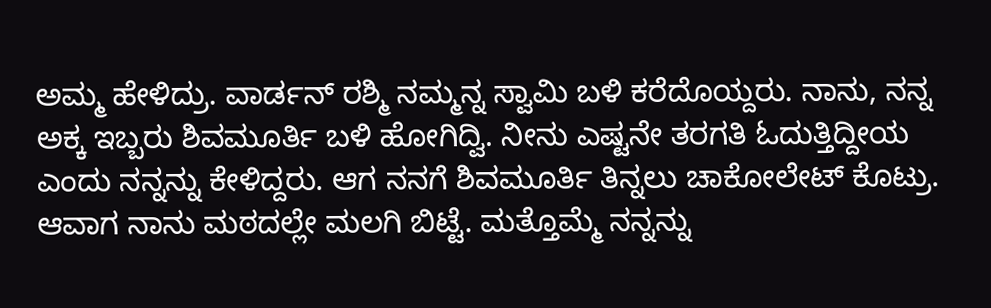ಅಮ್ಮ ಹೇಳಿದ್ರು. ವಾರ್ಡನ್ ರಶ್ಮಿ ನಮ್ಮನ್ನ ಸ್ವಾಮಿ ಬಳಿ ಕರೆದೊಯ್ದರು. ನಾನು, ನನ್ನ ಅಕ್ಕ ಇಬ್ಬರು ಶಿವಮೂರ್ತಿ ಬಳಿ ಹೋಗಿದ್ವಿ. ನೀನು ಎಷ್ಟನೇ ತರಗತಿ ಓದುತ್ತಿದ್ದೀಯ ಎಂದು ನನ್ನನ್ನು ಕೇಳಿದ್ದರು. ಆಗ ನನಗೆ ಶಿವಮೂರ್ತಿ ತಿನ್ನಲು ಚಾಕೋಲೇಟ್ ಕೊಟ್ರು. ಆವಾಗ ನಾನು ಮಠದಲ್ಲೇ ಮಲಗಿ ಬಿಟ್ಟೆ. ಮತ್ತೊಮ್ಮೆ ನನ್ನನ್ನು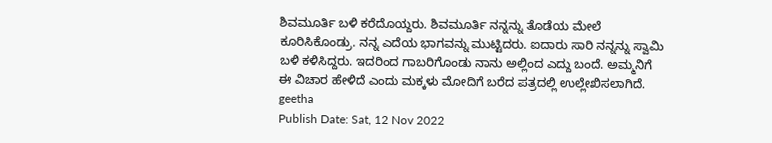ಶಿವಮೂರ್ತಿ ಬಳಿ ಕರೆದೊಯ್ದರು. ಶಿವಮೂರ್ತಿ ನನ್ನನ್ನು ತೊಡೆಯ ಮೇಲೆ ಕೂರಿಸಿಕೊಂಡ್ರು. ನನ್ನ ಎದೆಯ ಭಾಗವನ್ನು ಮುಟ್ಟಿದರು. ಐದಾರು ಸಾರಿ ನನ್ನನ್ನು ಸ್ವಾಮಿ ಬಳಿ ಕಳಿಸಿದ್ದರು. ಇದರಿಂದ ಗಾಬರಿಗೊಂಡು ನಾನು ಅಲ್ಲಿಂದ ಎದ್ದು ಬಂದೆ. ಅಮ್ಮನಿಗೆ ಈ ವಿಚಾರ ಹೇಳಿದೆ ಎಂದು ಮಕ್ಕಳು ಮೋದಿಗೆ ಬರೆದ ಪತ್ರದಲ್ಲಿ ಉಲ್ಲೇಖಿಸಲಾಗಿದೆ.
geetha
Publish Date: Sat, 12 Nov 2022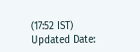(17:52 IST)
Updated Date: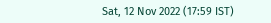Sat, 12 Nov 2022 (17:59 IST)